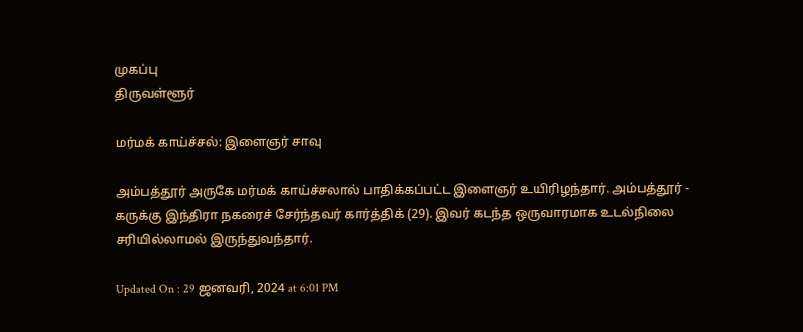முகப்பு
திருவள்ளூர்

மர்மக் காய்ச்சல்: இளைஞர் சாவு

அம்பத்தூர் அருகே மர்மக் காய்ச்சலால் பாதிக்கப்பட்ட இளைஞர் உயிரிழந்தார். அம்பத்தூர் - கருக்கு இந்திரா நகரைச் சேர்ந்தவர் கார்த்திக் (29). இவர் கடந்த ஒருவாரமாக உடல்நிலை சரியில்லாமல் இருந்துவந்தார்.

Updated On : 29 ஜனவரி, 2024 at 6:01 PM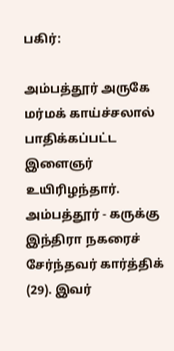பகிர்:

அம்பத்தூர் அருகே மர்மக் காய்ச்சலால் பாதிக்கப்பட்ட இளைஞர் உயிரிழந்தார். அம்பத்தூர் - கருக்கு இந்திரா நகரைச் சேர்ந்தவர் கார்த்திக் (29). இவர்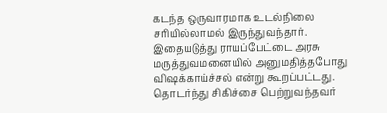கடந்த ஒருவாரமாக உடல்நிலை சரியில்லாமல் இருந்துவந்தார்.
இதையடுத்து ராயப்பேட்டை அரசு மருத்துவமனையில் அனுமதித்தபோது விஷக்காய்ச்சல் என்று கூறப்பட்டது. தொடர்ந்து சிகிச்சை பெற்றுவந்தவர்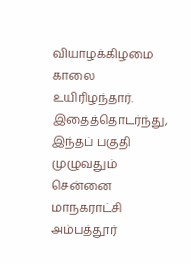வியாழக்கிழமை காலை உயிரிழந்தார்.
இதைத்தொடர்ந்து, இந்தப் பகுதி முழுவதும் சென்னை மாநகராட்சி அம்பத்தூர்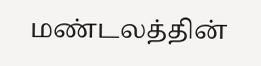மண்டலத்தின்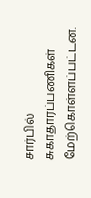சார்பில் சுகாதாரப்பணிகள் மேற்கொள்ளப்பட்டன.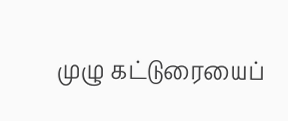முழு கட்டுரையைப்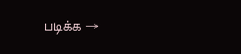படிக்க →